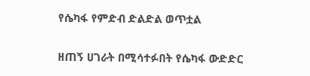የሴካፋ የምድብ ድልድል ወጥቷል

ዘጠኝ ሀገራት በሚሳተፉበት የሴካፋ ውድድር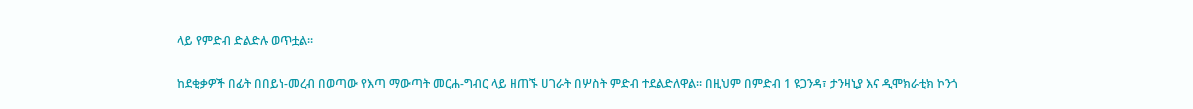ላይ የምድብ ድልድሉ ወጥቷል።

ከደቂቃዎች በፊት በበይነ-መረብ በወጣው የእጣ ማውጣት መርሐ-ግብር ላይ ዘጠኙ ሀገራት በሦስት ምድብ ተደልድለዋል። በዚህም በምድብ 1 ዩጋንዳ፣ ታንዛኒያ እና ዲሞክራቲክ ኮንጎ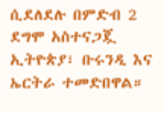ሲደለደሉ በምድብ 2 ደግሞ አስተናጋጇ ኢትዮጵያ፣ ቡሩንዲ እና ኤርትራ ተመድበዋል።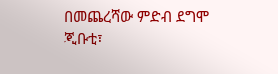በመጨረሻው ምድብ ደግሞ ጂቡቲ፣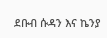ደቡብ ሱዳን እና ኬንያ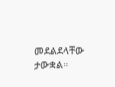መደልደላቸው ታውቋል።